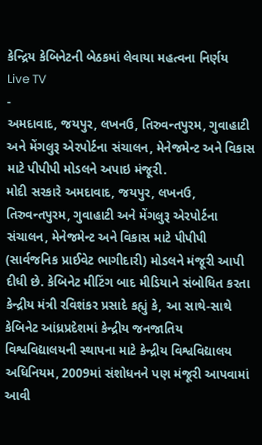કેન્દ્રિય કેબિનેટની બેઠકમાં લેવાયા મહત્વના નિર્ણય
Live TV
-
અમદાવાદ, જયપુર, લખનઉ, તિરુવન્તપુરમ, ગુવાહાટી અને મેંગલુરૂ એરપોર્ટના સંચાલન, મેનેજમેન્ટ અને વિકાસ માટે પીપીપી મોડલને અપાઇ મંજૂરી.
મોદી સરકારે અમદાવાદ, જયપુર, લખનઉ, તિરુવન્તપુરમ, ગુવાહાટી અને મેંગલુરૂ એરપોર્ટના સંચાલન, મેનેજમેન્ટ અને વિકાસ માટે પીપીપી (સાર્વજનિક પ્રાઈવેટ ભાગીદારી) મોડલને મંજૂરી આપી દીધી છે. કેબિનેટ મીટિંગ બાદ મીડિયાને સંબોધિત કરતા કેન્દ્રીય મંત્રી રવિશંકર પ્રસાદે કહ્યું કે, આ સાથે-સાથે કેબિનેટ આંધ્રપ્રદેશમાં કેન્દ્રીય જનજાતિય વિશ્વવિદ્યાલયની સ્થાપના માટે કેન્દ્રીય વિશ્વવિદ્યાલય અધિનિયમ, 2009માં સંશોધનને પણ મંજૂરી આપવામાં આવી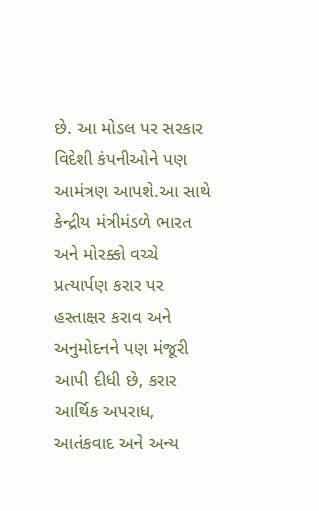છે. આ મોડલ પર સરકાર વિદેશી કંપનીઓને પણ આમંત્રણ આપશે.આ સાથે કેન્દ્રીય મંત્રીમંડળે ભારત અને મોરક્કો વચ્ચે પ્રત્યાર્પણ કરાર પર હસ્તાક્ષર કરાવ અને અનુમોદનને પણ મંજૂરી આપી દીધી છે, કરાર આર્થિક અપરાધ, આતંકવાદ અને અન્ય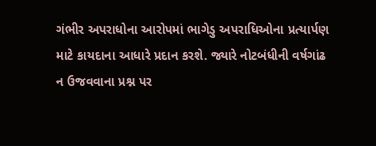ગંભીર અપરાધોના આરોપમાં ભાગેડુ અપરાધિઓના પ્રત્યાર્પણ માટે કાયદાના આધારે પ્રદાન કરશે. જ્યારે નોટબંધીની વર્ષગાંઢ ન ઉજવવાના પ્રશ્ન પર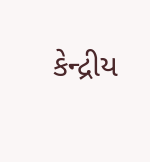કેન્દ્રીય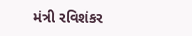મંત્રી રવિશંકર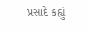પ્રસાદે કહ્યું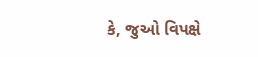કે, જુઓ વિપક્ષે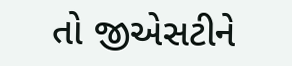તો જીએસટીને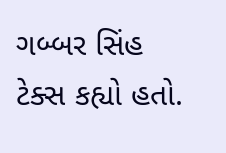ગબ્બર સિંહ ટેક્સ કહ્યો હતો.